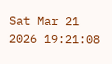Sat Mar 21 2026 19:21:08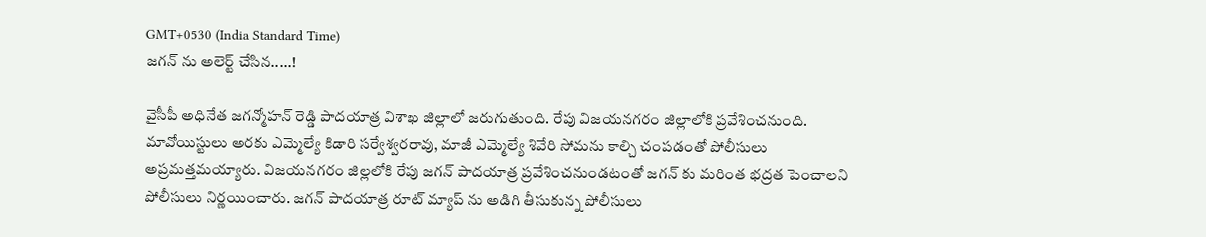GMT+0530 (India Standard Time)
జగన్ ను అలెర్ట్ చేసిన.....!

వైసీపీ అధినేత జగన్మోహన్ రెడ్డి పాదయాత్ర విశాఖ జిల్లాలో జరుగుతుంది. రేపు విజయనగరం జిల్లాలోకి ప్రవేశించనుంది. మావోయిస్టులు అరకు ఎమ్మెల్యే కిడారి సర్వేశ్వరరావు, మాజీ ఎమ్మెల్యే శివేరి సోమను కాల్చి చంపడంతో పోలీసులు అప్రమత్తమయ్యారు. విజయనగరం జిల్లలోకి రేపు జగన్ పాదయాత్ర ప్రవేశించనుండటంతో జగన్ కు మరింత భద్రత పెంచాలని పోలీసులు నిర్ణయించారు. జగన్ పాదయాత్ర రూట్ మ్యాప్ ను అడిగి తీసుకున్న పోలీసులు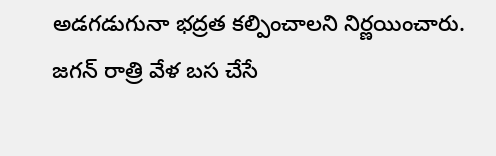అడగడుగునా భద్రత కల్పించాలని నిర్ణయించారు. జగన్ రాత్రి వేళ బస చేసే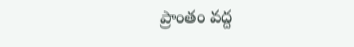ప్రాంతం వద్ద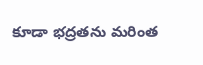కూడా భద్రతను మరింత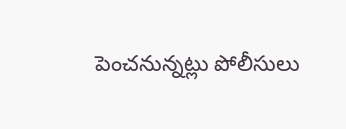పెంచనున్నట్లు పోలీసులు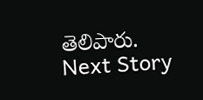తెలిపారు.
Next Story